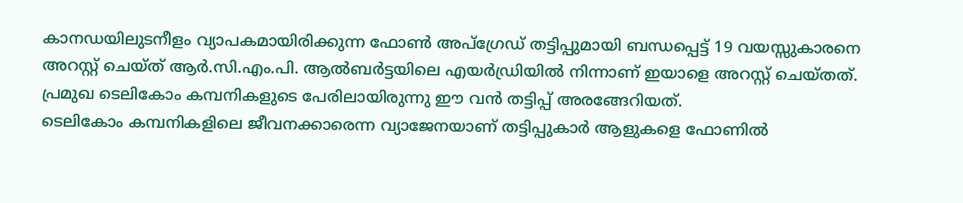കാനഡയിലുടനീളം വ്യാപകമായിരിക്കുന്ന ഫോൺ അപ്ഗ്രേഡ് തട്ടിപ്പുമായി ബന്ധപ്പെട്ട് 19 വയസ്സുകാരനെ അറസ്റ്റ് ചെയ്ത് ആർ.സി.എം.പി. ആൽബർട്ടയിലെ എയർഡ്രിയിൽ നിന്നാണ് ഇയാളെ അറസ്റ്റ് ചെയ്തത്. പ്രമുഖ ടെലികോം കമ്പനികളുടെ പേരിലായിരുന്നു ഈ വൻ തട്ടിപ്പ് അരങ്ങേറിയത്.
ടെലികോം കമ്പനികളിലെ ജീവനക്കാരെന്ന വ്യാജേനയാണ് തട്ടിപ്പുകാർ ആളുകളെ ഫോണിൽ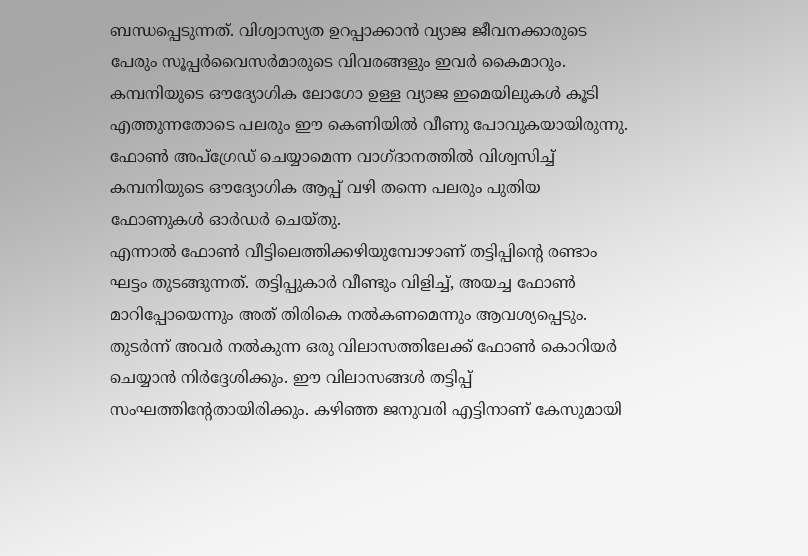ബന്ധപ്പെടുന്നത്. വിശ്വാസ്യത ഉറപ്പാക്കാൻ വ്യാജ ജീവനക്കാരുടെ പേരും സൂപ്പർവൈസർമാരുടെ വിവരങ്ങളും ഇവർ കൈമാറും. കമ്പനിയുടെ ഔദ്യോഗിക ലോഗോ ഉള്ള വ്യാജ ഇമെയിലുകൾ കൂടി എത്തുന്നതോടെ പലരും ഈ കെണിയിൽ വീണു പോവുകയായിരുന്നു. ഫോൺ അപ്ഗ്രേഡ് ചെയ്യാമെന്ന വാഗ്ദാനത്തിൽ വിശ്വസിച്ച് കമ്പനിയുടെ ഔദ്യോഗിക ആപ്പ് വഴി തന്നെ പലരും പുതിയ ഫോണുകൾ ഓർഡർ ചെയ്തു.
എന്നാൽ ഫോൺ വീട്ടിലെത്തിക്കഴിയുമ്പോഴാണ് തട്ടിപ്പിൻ്റെ രണ്ടാം ഘട്ടം തുടങ്ങുന്നത്. തട്ടിപ്പുകാർ വീണ്ടും വിളിച്ച്, അയച്ച ഫോൺ മാറിപ്പോയെന്നും അത് തിരികെ നൽകണമെന്നും ആവശ്യപ്പെടും. തുടർന്ന് അവർ നൽകുന്ന ഒരു വിലാസത്തിലേക്ക് ഫോൺ കൊറിയർ ചെയ്യാൻ നിർദ്ദേശിക്കും. ഈ വിലാസങ്ങൾ തട്ടിപ്പ് സംഘത്തിൻ്റേതായിരിക്കും. കഴിഞ്ഞ ജനുവരി എട്ടിനാണ് കേസുമായി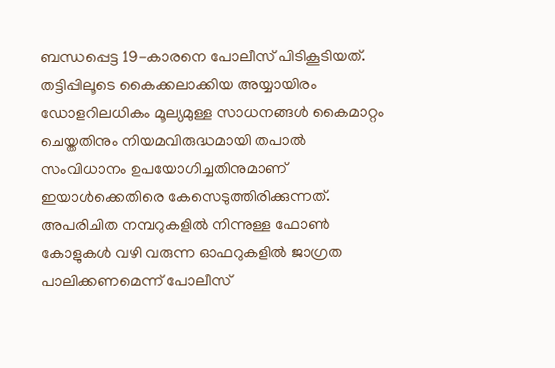ബന്ധപ്പെട്ട 19-കാരനെ പോലീസ് പിടികൂടിയത്. തട്ടിപ്പിലൂടെ കൈക്കലാക്കിയ അയ്യായിരം ഡോളറിലധികം മൂല്യമുള്ള സാധനങ്ങൾ കൈമാറ്റം ചെയ്തതിനും നിയമവിരുദ്ധമായി തപാൽ സംവിധാനം ഉപയോഗിച്ചതിനുമാണ് ഇയാൾക്കെതിരെ കേസെടുത്തിരിക്കുന്നത്.
അപരിചിത നമ്പറുകളിൽ നിന്നുള്ള ഫോൺ കോളുകൾ വഴി വരുന്ന ഓഫറുകളിൽ ജാഗ്രത പാലിക്കണമെന്ന് പോലീസ്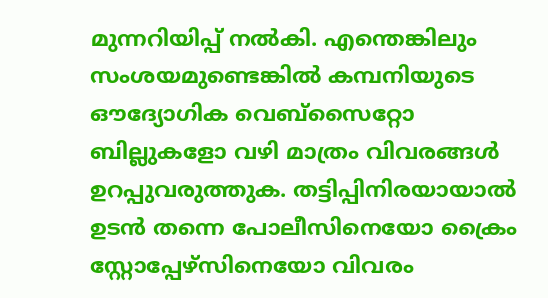മുന്നറിയിപ്പ് നൽകി. എന്തെങ്കിലും സംശയമുണ്ടെങ്കിൽ കമ്പനിയുടെ ഔദ്യോഗിക വെബ്സൈറ്റോ ബില്ലുകളോ വഴി മാത്രം വിവരങ്ങൾ ഉറപ്പുവരുത്തുക. തട്ടിപ്പിനിരയായാൽ ഉടൻ തന്നെ പോലീസിനെയോ ക്രൈം സ്റ്റോപ്പേഴ്സിനെയോ വിവരം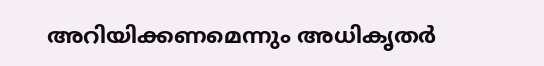അറിയിക്കണമെന്നും അധികൃതർ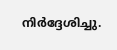നിർദ്ദേശിച്ചു.